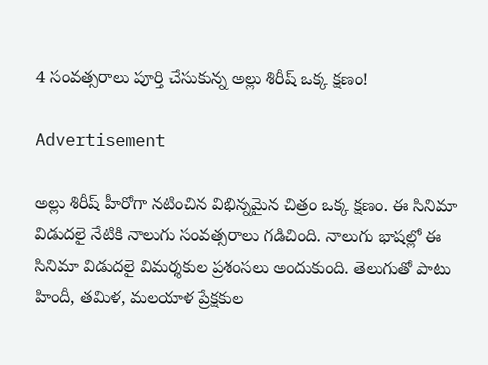4 సంవత్సరాలు పూర్తి చేసుకున్న అల్లు శిరీష్ ఒక్క క్ష‌ణం!

Advertisement

అల్లు శిరీష్ హీరోగా నటించిన విభిన్నమైన చిత్రం ఒక్క క్షణం. ఈ సినిమా విడుదలై నేటికి నాలుగు సంవత్సరాలు గడిచింది. నాలుగు భాషల్లో ఈ సినిమా విడుదలై విమర్శకుల ప్రశంసలు అందుకుంది. తెలుగుతో పాటు హిందీ, తమిళ, మలయాళ ప్రేక్షకుల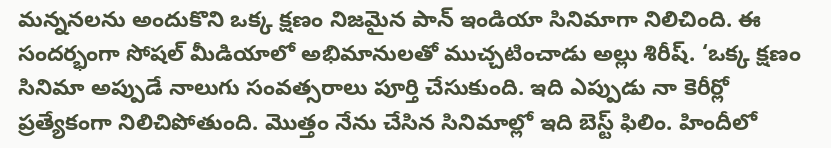మన్ననలను అందుకొని ఒక్క క్షణం నిజమైన పాన్ ఇండియా సినిమాగా నిలిచింది. ఈ సందర్భంగా సోషల్ మీడియాలో అభిమానులతో ముచ్చటించాడు అల్లు శిరీష్. ‘ఒక్క క్షణం సినిమా అప్పుడే నాలుగు సంవత్సరాలు పూర్తి చేసుకుంది. ఇది ఎప్పుడు నా కెరీర్లో ప్రత్యేకంగా నిలిచిపోతుంది. మొత్తం నేను చేసిన సినిమాల్లో ఇది బెస్ట్ ఫిలిం. హిందీలో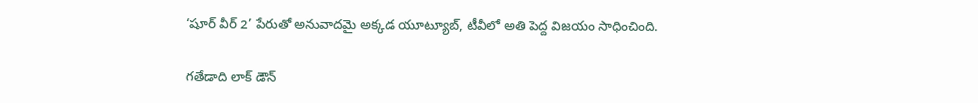‘షూర్ వీర్ 2’ పేరుతో అనువాదమై అక్కడ యూట్యూబ్, టీవీలో అతి పెద్ద విజయం సాధించింది.

గతేడాది లాక్ డౌన్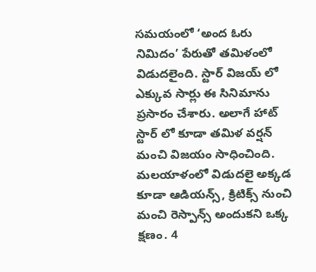సమయంలో ‘అంద ఓరు నిమిదం’ పేరుతో తమిళంలో విడుదలైంది. స్టార్ విజయ్ లో ఎక్కువ సార్లు ఈ సినిమాను ప్రసారం చేశారు. అలాగే హాట్ స్టార్ లో కూడా తమిళ వర్షన్ మంచి విజయం సాధించింది. మలయాళంలో విడుదలై అక్కడ కూడా ఆడియన్స్, క్రిటిక్స్ నుంచి మంచి రెస్పాన్స్ అందుకని ఒక్క క్షణం. 4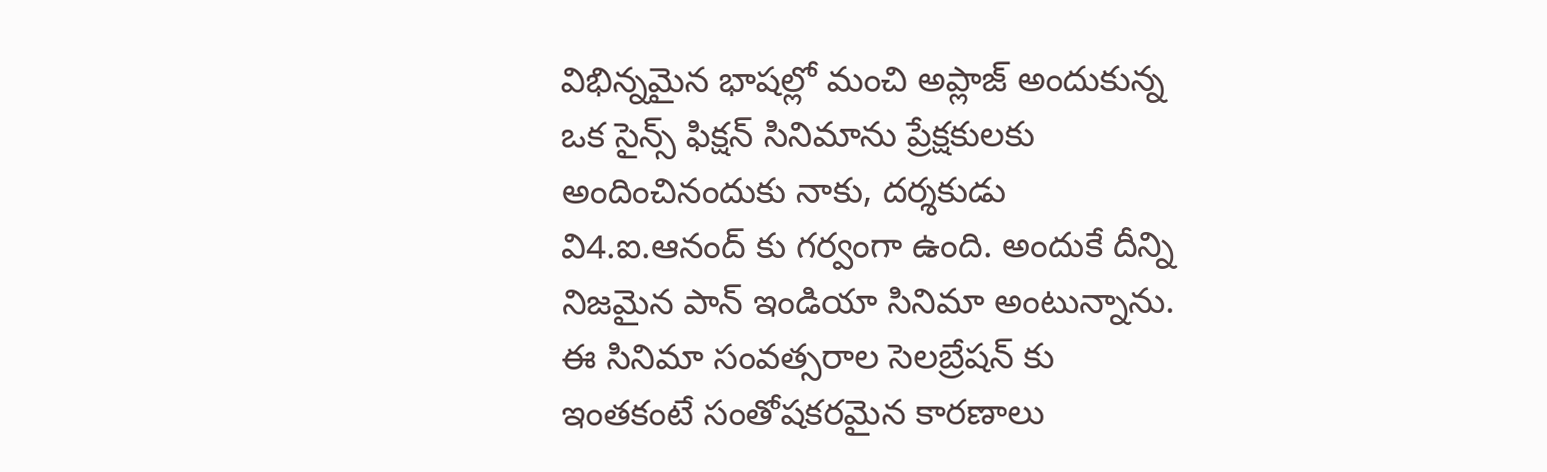విభిన్నమైన భాషల్లో మంచి అప్లాజ్ అందుకున్న ఒక సైన్స్ ఫిక్షన్ సినిమాను ప్రేక్షకులకు అందించినందుకు నాకు, దర్శకుడు వి4.ఐ.ఆనంద్ కు గర్వంగా ఉంది. అందుకే దీన్ని నిజమైన పాన్ ఇండియా సినిమా అంటున్నాను. ఈ సినిమా సంవత్సరాల సెలబ్రేషన్ కు ఇంతకంటే సంతోషకరమైన కారణాలు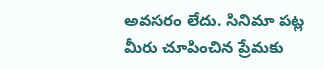అవసరం లేదు. సినిమా పట్ల మీరు చూపించిన ప్రేమకు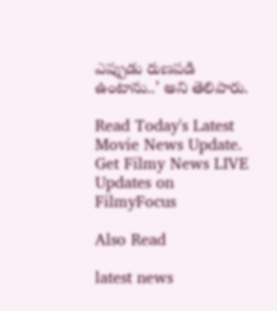ఎప్పుడు రుణపడి ఉంటాను..’ అని తెలిపారు.

Read Today's Latest Movie News Update. Get Filmy News LIVE Updates on FilmyFocus

Also Read

latest news